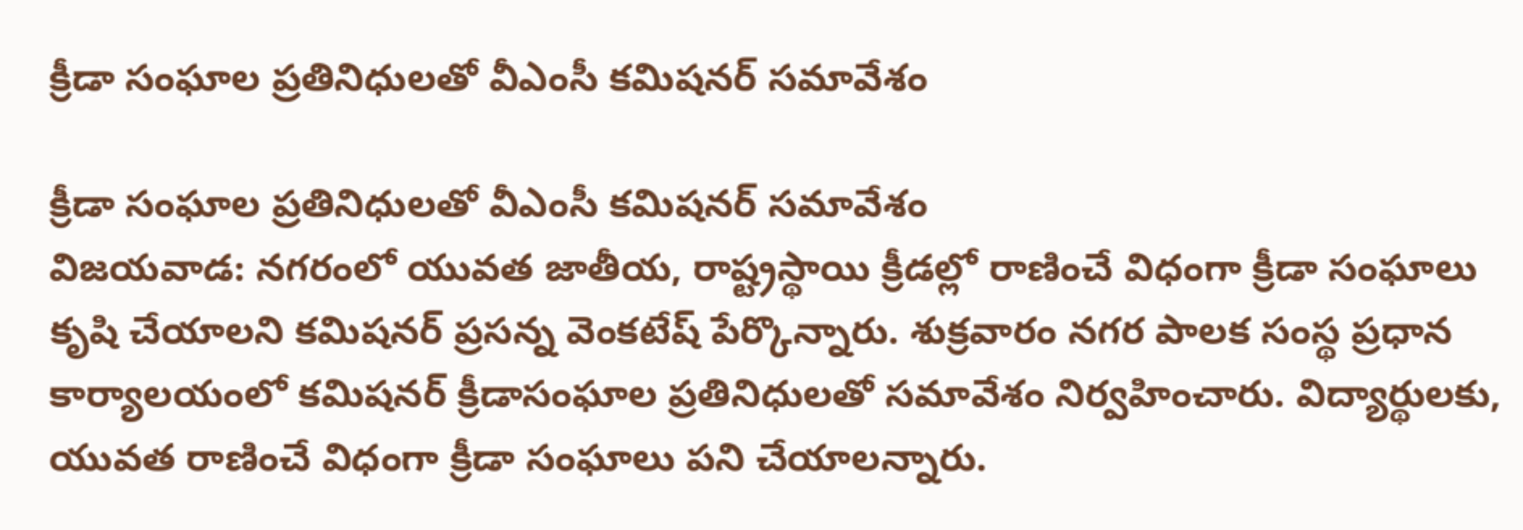క్రీడా సంఘాల ప్రతినిధులతో వీఎంసీ కమిషనర్ స‌మావేశం

క్రీడా సంఘాల ప్రతినిధులతో వీఎంసీ కమిషనర్ స‌మావేశం
విజయవాడ: న‌గ‌రంలో యువ‌త జాతీయ‌, రాష్ట్ర‌స్థాయి క్రీడ‌ల్లో రాణించే విధంగా క్రీడా సంఘాలు కృషి చేయాల‌ని కమిషనర్ ప్రసన్న వెంకటేష్ పేర్కొన్నారు. శుక్ర‌వారం న‌గ‌ర పాల‌క సంస్థ ప్ర‌ధాన కార్యాల‌యంలో క‌మిష‌న‌ర్ క్రీడాసంఘాల ప్రతినిధులతో సమావేశం నిర్వహించారు. విద్యార్థుల‌కు, యువ‌త రాణించే విధంగా క్రీడా సంఘాలు ప‌ని చేయాల‌న్నారు.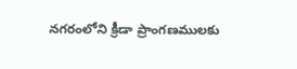న‌గ‌రంలోని క్రీడా ప్రాంగణముల‌కు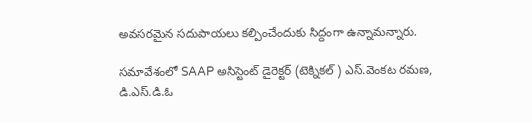అవ‌స‌ర‌మైన స‌దుపాయ‌లు క‌ల్పించేందుకు సిద్దంగా ఉన్నామ‌న్నారు.

సమావేశంలో SAAP అసిస్టెంట్ డైరెక్టర్ (టెక్నికల్ ) ఎస్.వెంకట రమణ, డి.ఎస్.డి.ఓ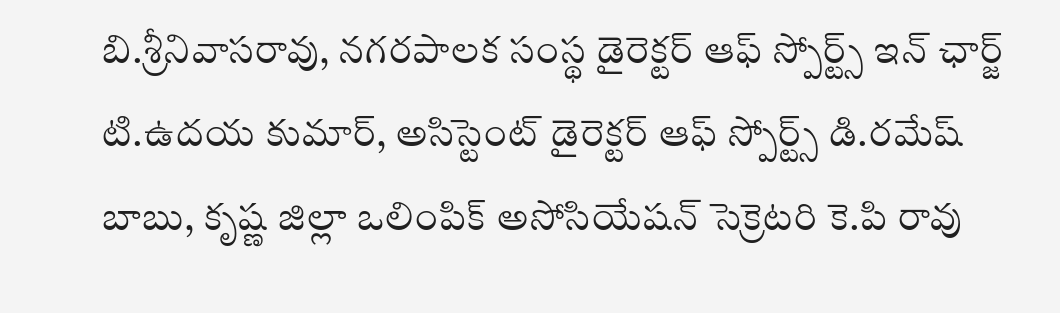బి.శ్రీనివాసరావు, నగరపాలక సంస్థ డైరెక్టర్ ఆఫ్ స్పోర్ట్స్ ఇన్ ఛార్జ్ టి.ఉదయ కుమార్, అసిస్టెంట్ డైరెక్టర్ ఆఫ్ స్పోర్ట్స్ డి.రమేష్ బాబు, కృష్ణ జిల్లా ఒలింపిక్ అసోసియేషన్ సెక్రెటరి కె.పి రావు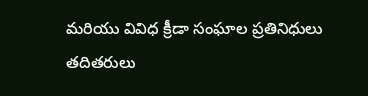మరియు వివిధ క్రీడా సంఘాల ప్రతినిధులు తదితరులు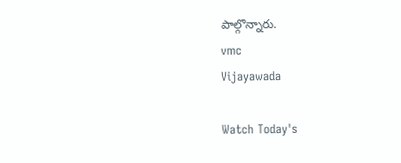పాల్గొన్నారు.
vmc
Vijayawada

Watch Today's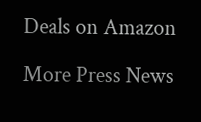Deals on Amazon

More Press News